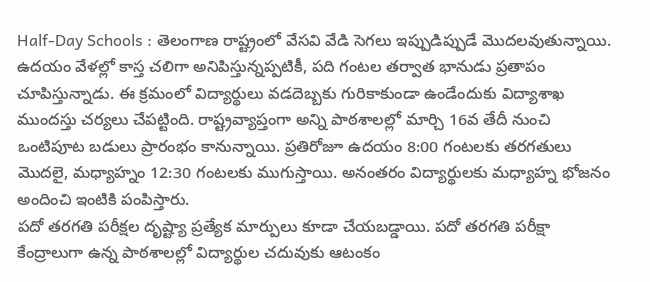Half-Day Schools : తెలంగాణ రాష్ట్రంలో వేసవి వేడి సెగలు ఇప్పుడిప్పుడే మొదలవుతున్నాయి. ఉదయం వేళల్లో కాస్త చలిగా అనిపిస్తున్నప్పటికీ, పది గంటల తర్వాత భానుడు ప్రతాపం చూపిస్తున్నాడు. ఈ క్రమంలో విద్యార్థులు వడదెబ్బకు గురికాకుండా ఉండేందుకు విద్యాశాఖ ముందస్తు చర్యలు చేపట్టింది. రాష్ట్రవ్యాప్తంగా అన్ని పాఠశాలల్లో మార్చి 16వ తేదీ నుంచి ఒంటిపూట బడులు ప్రారంభం కానున్నాయి. ప్రతిరోజూ ఉదయం 8:00 గంటలకు తరగతులు మొదలై, మధ్యాహ్నం 12:30 గంటలకు ముగుస్తాయి. అనంతరం విద్యార్థులకు మధ్యాహ్న భోజనం అందించి ఇంటికి పంపిస్తారు.
పదో తరగతి పరీక్షల దృష్ట్యా ప్రత్యేక మార్పులు కూడా చేయబడ్డాయి. పదో తరగతి పరీక్షా కేంద్రాలుగా ఉన్న పాఠశాలల్లో విద్యార్థుల చదువుకు ఆటంకం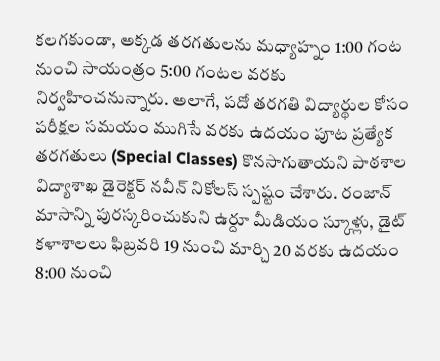కలగకుండా, అక్కడ తరగతులను మధ్యాహ్నం 1:00 గంట నుంచి సాయంత్రం 5:00 గంటల వరకు నిర్వహించనున్నారు. అలాగే, పదో తరగతి విద్యార్థుల కోసం పరీక్షల సమయం ముగిసే వరకు ఉదయం పూట ప్రత్యేక తరగతులు (Special Classes) కొనసాగుతాయని పాఠశాల విద్యాశాఖ డైరెక్టర్ నవీన్ నికోలస్ స్పష్టం చేశారు. రంజాన్ మాసాన్ని పురస్కరించుకుని ఉర్దూ మీడియం స్కూళ్లు, డైట్ కళాశాలలు ఫిబ్రవరి 19 నుంచి మార్చి 20 వరకు ఉదయం 8:00 నుంచి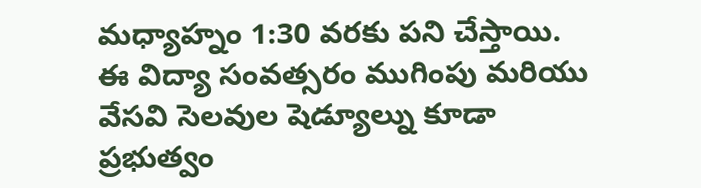మధ్యాహ్నం 1:30 వరకు పని చేస్తాయి.
ఈ విద్యా సంవత్సరం ముగింపు మరియు వేసవి సెలవుల షెడ్యూల్ను కూడా ప్రభుత్వం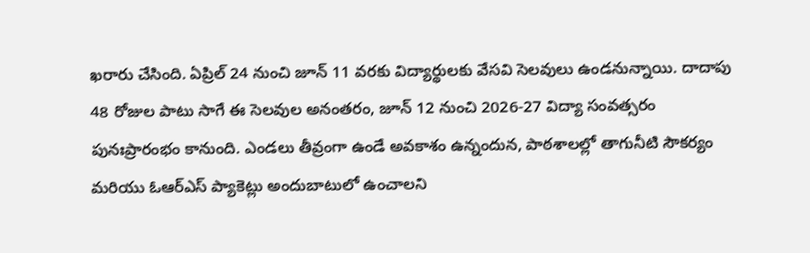ఖరారు చేసింది. ఏప్రిల్ 24 నుంచి జూన్ 11 వరకు విద్యార్థులకు వేసవి సెలవులు ఉండనున్నాయి. దాదాపు 48 రోజుల పాటు సాగే ఈ సెలవుల అనంతరం, జూన్ 12 నుంచి 2026-27 విద్యా సంవత్సరం పునఃప్రారంభం కానుంది. ఎండలు తీవ్రంగా ఉండే అవకాశం ఉన్నందున, పాఠశాలల్లో తాగునీటి సౌకర్యం మరియు ఓఆర్ఎస్ ప్యాకెట్లు అందుబాటులో ఉంచాలని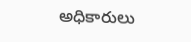అధికారులు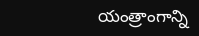యంత్రాంగాన్ని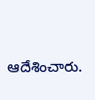ఆదేశించారు.